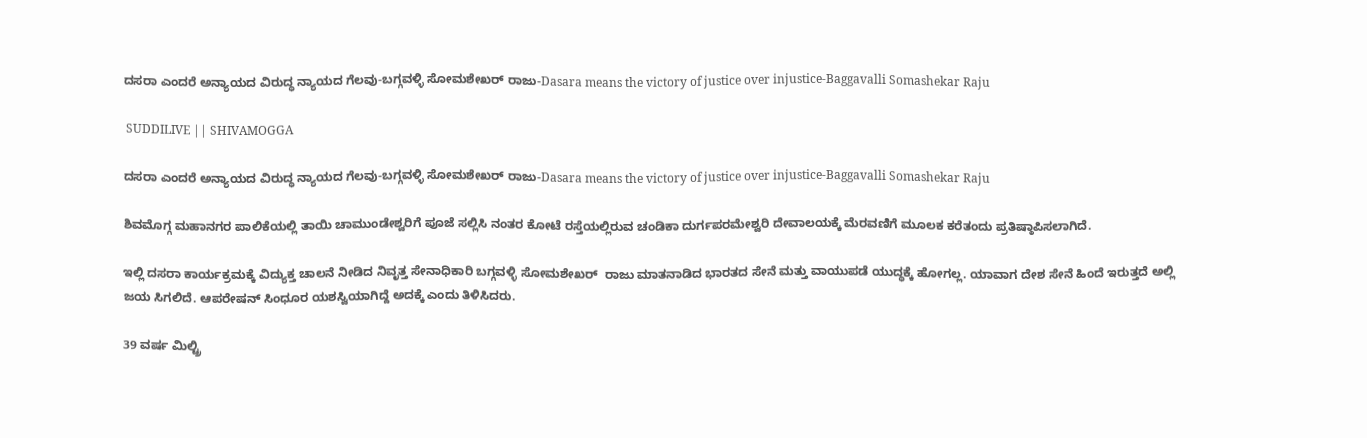ದಸರಾ ಎಂದರೆ ಅನ್ಯಾಯದ ವಿರುದ್ಧ ನ್ಯಾಯದ ಗೆಲವು-ಬಗ್ಗವಳ್ಳಿ ಸೋಮಶೇಖರ್ ರಾಜು-Dasara means the victory of justice over injustice-Baggavalli Somashekar Raju

 SUDDILIVE || SHIVAMOGGA

ದಸರಾ ಎಂದರೆ ಅನ್ಯಾಯದ ವಿರುದ್ಧ ನ್ಯಾಯದ ಗೆಲವು-ಬಗ್ಗವಳ್ಳಿ ಸೋಮಶೇಖರ್ ರಾಜು-Dasara means the victory of justice over injustice-Baggavalli Somashekar Raju

ಶಿವಮೊಗ್ಗ ಮಹಾನಗರ ಪಾಲಿಕೆಯಲ್ಲಿ ತಾಯಿ ಚಾಮುಂಡೇಶ್ವರಿಗೆ ಪೂಜೆ ಸಲ್ಲಿಸಿ ನಂತರ ಕೋಟೆ ರಸ್ತೆಯಲ್ಲಿರುವ ಚಂಡಿಕಾ ದುರ್ಗಪರಮೇಶ್ವರಿ ದೇವಾಲಯಕ್ಕೆ ಮೆರವಣಿಗೆ ಮೂಲಕ ಕರೆತಂದು ಪ್ರತಿಷ್ಠಾಪಿಸಲಾಗಿದೆ.

ಇಲ್ಲಿ ದಸರಾ ಕಾರ್ಯಕ್ರಮಕ್ಕೆ ವಿದ್ಯುಕ್ತ ಚಾಲನೆ ನೀಡಿದ ನಿವೃತ್ತ ಸೇನಾಧಿಕಾರಿ ಬಗ್ಗವಳ್ಳಿ ಸೋಮಶೇಖರ್  ರಾಜು ಮಾತನಾಡಿದ ಭಾರತದ ಸೇನೆ ಮತ್ತು ವಾಯುಪಡೆ ಯುದ್ಧಕ್ಕೆ ಹೋಗಲ್ಲ. ಯಾವಾಗ ದೇಶ ಸೇನೆ ಹಿಂದೆ ಇರುತ್ತದೆ ಅಲ್ಲಿ ಜಯ ಸಿಗಲಿದೆ. ಆಪರೇಷನ್ ಸಿಂಧೂರ ಯಶಸ್ವಿಯಾಗಿದ್ದೆ ಅದಕ್ಕೆ ಎಂದು ತಿಳಿಸಿದರು.

39 ವರ್ಷ ಮಿಲ್ಟ್ರಿ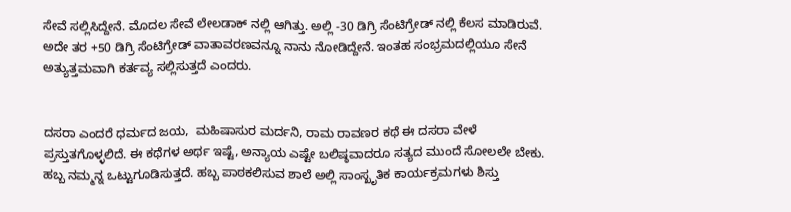ಸೇವೆ ಸಲ್ಲಿಸಿದ್ದೇನೆ. ಮೊದಲ ಸೇವೆ ಲೇಲಡಾಕ್ ನಲ್ಲಿ ಆಗಿತ್ತು. ಅಲ್ಲಿ -30 ಡಿಗ್ರಿ ಸೆಂಟಿಗ್ರೇಡ್ ನಲ್ಲಿ ಕೆಲಸ ಮಾಡಿರುವೆ. ಅದೇ ತರ +50 ಡಿಗ್ರಿ ಸೆಂಟಿಗ್ರೇಡ್ ವಾತಾವರಣವನ್ನೂ ನಾನು ನೋಡಿದ್ದೇನೆ. ಇಂತಹ ಸಂಭ್ರಮದಲ್ಲಿಯೂ ಸೇನೆ ಅತ್ಯುತ್ತಮವಾಗಿ ಕರ್ತವ್ಯ ಸಲ್ಲಿಸುತ್ತದೆ ಎಂದರು.


ದಸರಾ ಎಂದರೆ ಧರ್ಮದ ಜಯ,  ಮಹಿಷಾಸುರ ಮರ್ದನಿ, ರಾಮ ರಾವಣರ ಕಥೆ ಈ ದಸರಾ ವೇಳೆ ಪ್ರಸ್ತುತಗೊಳ್ಳಲಿದೆ. ಈ ಕಥೆಗಳ ಅರ್ಥ ಇಷ್ಟೆ, ಅನ್ಯಾಯ ಎಷ್ಟೇ ಬಲಿಷ್ಠವಾದರೂ ಸತ್ಯದ ಮುಂದೆ ಸೋಲಲೇ ಬೇಕು. ಹಬ್ಬ ನಮ್ಮನ್ನ ಒಟ್ಟುಗೂಡಿಸುತ್ತದೆ. ಹಬ್ಬ ಪಾಠಕಲಿಸುವ ಶಾಲೆ ಅಲ್ಲಿ ಸಾಂಸ್ಖೃತಿಕ ಕಾರ್ಯಕ್ರಮಗಳು ಶಿಸ್ತು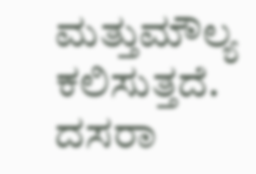ಮತ್ತು‌ಮೌಲ್ಯ ಕಲಿಸುತ್ತದೆ. ದಸರಾ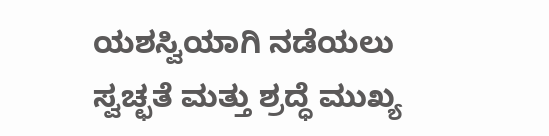ಯಶಸ್ವಿಯಾಗಿ ನಡೆಯಲು ಸ್ವಚ್ಛತೆ ಮತ್ತು ಶ್ರದ್ಧೆ ಮುಖ್ಯ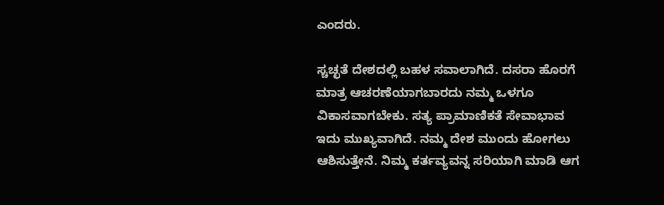ಎಂದರು.

ಸ್ಚಚ್ಛತೆ ದೇಶದಲ್ಲಿ ಬಹಳ ಸವಾಲಾಗಿದೆ. ದಸರಾ ಹೊರಗೆ ಮಾತ್ರ ಆಚರಣೆಯಾಗಬಾರದು ನಮ್ಮ ಒಳಗೂ ವಿಕಾಸವಾಗಬೇಕು. ಸತ್ಯ ಪ್ರಾಮಾಣಿಕತೆ ಸೇವಾಭಾವ ಇದು ಮುಖ್ಯವಾಗಿದೆ. ನಮ್ಮ ದೇಶ ಮುಂದು ಹೋಗಲು ಆಶಿಸುತ್ತೇನೆ. ನಿಮ್ಮ ಕರ್ತವ್ಯವನ್ನ ಸರಿಯಾಗಿ ಮಾಡಿ ಆಗ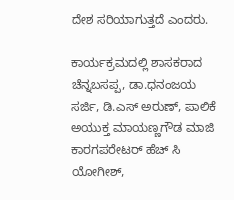ದೇಶ ಸರಿಯಾಗುತ್ತದೆ ಎಂದರು.

ಕಾರ್ಯಕ್ರಮದಲ್ಲಿ ಶಾಸಕರಾದ ಚೆನ್ನಬಸಪ್ಪ, ಡಾ.ಧನಂಜಯ ಸರ್ಜಿ, ಡಿ.ಎಸ್ ಅರುಣ್, ಪಾಲಿಕೆ ಅಯುಕ್ತ ಮಾಯಣ್ಣಗೌಡ ಮಾಜಿ ಕಾರಗಪರೇಟರ್ ಹೆಚ್ ಸಿ ಯೋಗೀಶ್,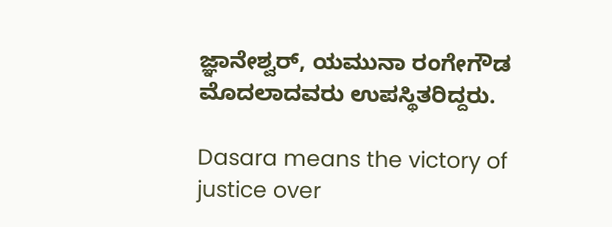ಜ್ಞಾನೇಶ್ವರ್, ಯಮುನಾ ರಂಗೇಗೌಡ ಮೊದಲಾದವರು ಉಪಸ್ಥಿತರಿದ್ದರು.

Dasara means the victory of justice over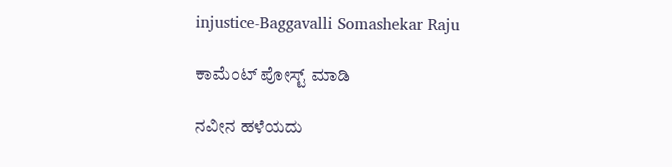injustice-Baggavalli Somashekar Raju

ಕಾಮೆಂಟ್‌‌ ಪೋಸ್ಟ್‌ ಮಾಡಿ

ನವೀನ ಹಳೆಯದು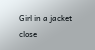Girl in a jacket
close